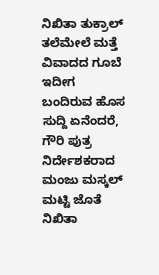ನಿಖಿತಾ ತುಕ್ರಾಲ್ ತಲೆಮೇಲೆ ಮತ್ತೆ ವಿವಾದದ ಗೂಬೆ
ಇದೀಗ ಬಂದಿರುವ ಹೊಸ ಸುದ್ದಿ ಏನೆಂದರೆ, ಗೌರಿ ಪುತ್ರ ನಿರ್ದೇಶಕರಾದ ಮಂಜು ಮಸ್ಕಲ್ ಮಟ್ಟಿ ಜೊತೆ ನಿಖಿತಾ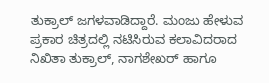ತುಕ್ರಾಲ್ ಜಗಳವಾಡಿದ್ದಾರೆ. ಮಂಜು ಹೇಳುವ ಪ್ರಕಾರ ಚಿತ್ರದಲ್ಲಿ ನಟಿಸಿರುವ ಕಲಾವಿದರಾದ ನಿಖಿತಾ ತುಕ್ರಾಲ್, ನಾಗಶೇಖರ್ ಹಾಗೂ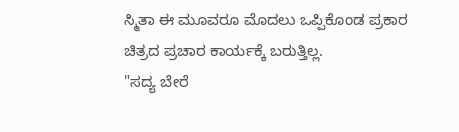ಸ್ಮಿತಾ ಈ ಮೂವರೂ ಮೊದಲು ಒಪ್ಪಿಕೊಂಡ ಪ್ರಕಾರ ಚಿತ್ರದ ಪ್ರಚಾರ ಕಾರ್ಯಕ್ಕೆ ಬರುತ್ತಿಲ್ಲ.
"ಸದ್ಯ ಬೇರೆ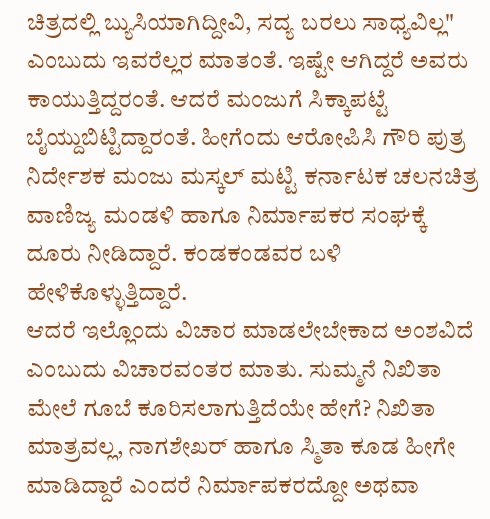ಚಿತ್ರದಲ್ಲಿ ಬ್ಯುಸಿಯಾಗಿದ್ದೀವಿ, ಸದ್ಯ ಬರಲು ಸಾಧ್ಯವಿಲ್ಲ" ಎಂಬುದು ಇವರೆಲ್ಲರ ಮಾತಂತೆ. ಇಷ್ಟೇ ಆಗಿದ್ದರೆ ಅವರು ಕಾಯುತ್ತಿದ್ದರಂತೆ. ಆದರೆ ಮಂಜುಗೆ ಸಿಕ್ಕಾಪಟ್ಟೆ ಬೈಯ್ದುಬಿಟ್ಟಿದ್ದಾರಂತೆ. ಹೀಗೆಂದು ಆರೋಪಿಸಿ ಗೌರಿ ಪುತ್ರ ನಿರ್ದೇಶಕ ಮಂಜು ಮಸ್ಕಲ್ ಮಟ್ಟಿ ಕರ್ನಾಟಕ ಚಲನಚಿತ್ರ ವಾಣಿಜ್ಯ ಮಂಡಳಿ ಹಾಗೂ ನಿರ್ಮಾಪಕರ ಸಂಘಕ್ಕೆ ದೂರು ನೀಡಿದ್ದಾರೆ. ಕಂಡಕಂಡವರ ಬಳಿ ಹೇಳಿಕೊಳ್ಳುತ್ತಿದ್ದಾರೆ.
ಆದರೆ ಇಲ್ಲೊಂದು ವಿಚಾರ ಮಾಡಲೇಬೇಕಾದ ಅಂಶವಿದೆ ಎಂಬುದು ವಿಚಾರವಂತರ ಮಾತು. ಸುಮ್ಮನೆ ನಿಖಿತಾ ಮೇಲೆ ಗೂಬೆ ಕೂರಿಸಲಾಗುತ್ತಿದೆಯೇ ಹೇಗೆ? ನಿಖಿತಾ ಮಾತ್ರವಲ್ಲ, ನಾಗಶೇಖರ್ ಹಾಗೂ ಸ್ಮಿತಾ ಕೂಡ ಹೀಗೇ ಮಾಡಿದ್ದಾರೆ ಎಂದರೆ ನಿರ್ಮಾಪಕರದ್ದೋ ಅಥವಾ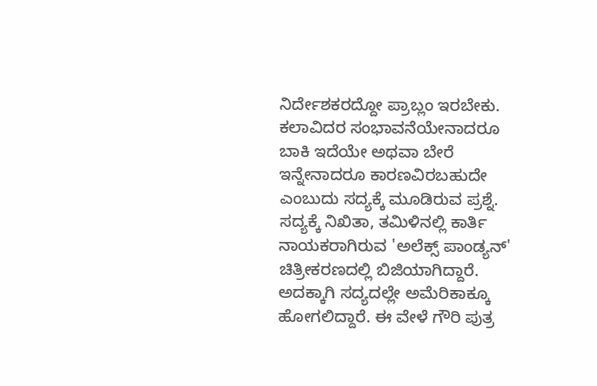ನಿರ್ದೇಶಕರದ್ದೋ ಪ್ರಾಬ್ಲಂ ಇರಬೇಕು. ಕಲಾವಿದರ ಸಂಭಾವನೆಯೇನಾದರೂ ಬಾಕಿ ಇದೆಯೇ ಅಥವಾ ಬೇರೆ ಇನ್ನೇನಾದರೂ ಕಾರಣವಿರಬಹುದೇ ಎಂಬುದು ಸದ್ಯಕ್ಕೆ ಮೂಡಿರುವ ಪ್ರಶ್ನೆ.
ಸದ್ಯಕ್ಕೆ ನಿಖಿತಾ, ತಮಿಳಿನಲ್ಲಿ ಕಾರ್ತಿ ನಾಯಕರಾಗಿರುವ 'ಅಲೆಕ್ಸ್ ಪಾಂಡ್ಯನ್' ಚಿತ್ರೀಕರಣದಲ್ಲಿ ಬಿಜಿಯಾಗಿದ್ದಾರೆ. ಅದಕ್ಕಾಗಿ ಸದ್ಯದಲ್ಲೇ ಅಮೆರಿಕಾಕ್ಕೂ ಹೋಗಲಿದ್ದಾರೆ. ಈ ವೇಳೆ ಗೌರಿ ಪುತ್ರ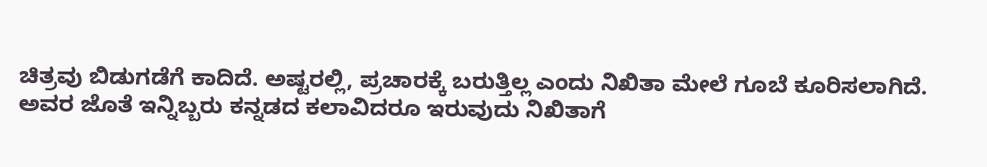ಚಿತ್ರವು ಬಿಡುಗಡೆಗೆ ಕಾದಿದೆ. ಅಷ್ಟರಲ್ಲಿ, ಪ್ರಚಾರಕ್ಕೆ ಬರುತ್ತಿಲ್ಲ ಎಂದು ನಿಖಿತಾ ಮೇಲೆ ಗೂಬೆ ಕೂರಿಸಲಾಗಿದೆ. ಅವರ ಜೊತೆ ಇನ್ನಿಬ್ಬರು ಕನ್ನಡದ ಕಲಾವಿದರೂ ಇರುವುದು ನಿಖಿತಾಗೆ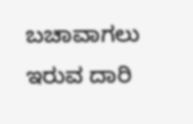ಬಚಾವಾಗಲು ಇರುವ ದಾರಿ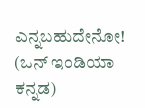ಎನ್ನಬಹುದೇನೋ! (ಒನ್ ಇಂಡಿಯಾ ಕನ್ನಡ)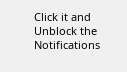Click it and Unblock the Notifications